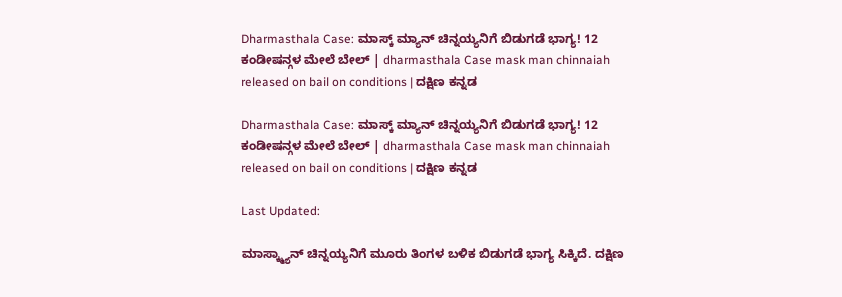Dharmasthala Case: ಮಾಸ್ಕ್ ಮ್ಯಾನ್ ಚಿನ್ನಯ್ಯನಿಗೆ ಬಿಡುಗಡೆ ಭಾಗ್ಯ! 12 ಕಂಡೀಷನ್ಗಳ ಮೇಲೆ ಬೇಲ್ | dharmasthala Case mask man chinnaiah released on bail on conditions | ದಕ್ಷಿಣ ಕನ್ನಡ

Dharmasthala Case: ಮಾಸ್ಕ್ ಮ್ಯಾನ್ ಚಿನ್ನಯ್ಯನಿಗೆ ಬಿಡುಗಡೆ ಭಾಗ್ಯ! 12 ಕಂಡೀಷನ್ಗಳ ಮೇಲೆ ಬೇಲ್ | dharmasthala Case mask man chinnaiah released on bail on conditions | ದಕ್ಷಿಣ ಕನ್ನಡ

Last Updated:

ಮಾಸ್ಕ್ಮ್ಯಾನ್ ಚಿನ್ನಯ್ಯನಿಗೆ ಮೂರು ತಿಂಗಳ ಬಳಿಕ ಬಿಡುಗಡೆ ಭಾಗ್ಯ ಸಿಕ್ಕಿದೆ. ದಕ್ಷಿಣ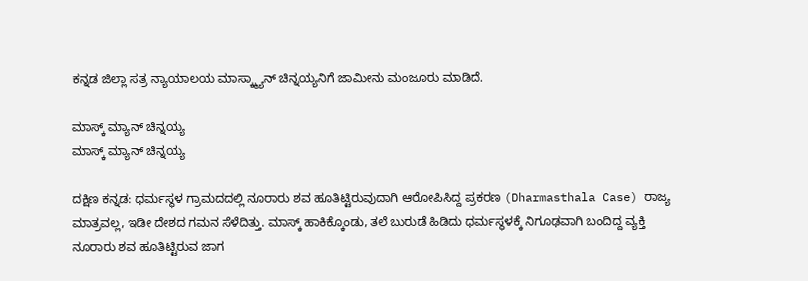ಕನ್ನಡ ಜಿಲ್ಲಾ ಸತ್ರ ನ್ಯಾಯಾಲಯ ಮಾಸ್ಕ್ಮ್ಯಾನ್ ಚಿನ್ನಯ್ಯನಿಗೆ ಜಾಮೀನು ಮಂಜೂರು ಮಾಡಿದೆ.

ಮಾಸ್ಕ್ ಮ್ಯಾನ್ ಚಿನ್ನಯ್ಯ
ಮಾಸ್ಕ್ ಮ್ಯಾನ್ ಚಿನ್ನಯ್ಯ

ದಕ್ಷಿಣ ಕನ್ನಡ: ಧರ್ಮಸ್ಥಳ ಗ್ರಾಮದದಲ್ಲಿ ನೂರಾರು ಶವ ಹೂತಿಟ್ಟಿರುವುದಾಗಿ ಆರೋಪಿಸಿದ್ದ ಪ್ರಕರಣ (Dharmasthala Case) ರಾಜ್ಯ ಮಾತ್ರವಲ್ಲ, ಇಡೀ ದೇಶದ ಗಮನ ಸೆಳೆದಿತ್ತು. ಮಾಸ್ಕ್ ಹಾಕಿಕ್ಕೊಂಡು, ತಲೆ ಬುರುಡೆ ಹಿಡಿದು ಧರ್ಮಸ್ಥಳಕ್ಕೆ ನಿಗೂಢವಾಗಿ ಬಂದಿದ್ದ ವ್ಯಕ್ತಿ ನೂರಾರು ಶವ ಹೂತಿಟ್ಟಿರುವ ಜಾಗ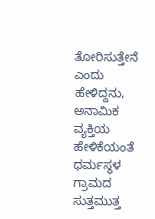ತೋರಿಸುತ್ತೇನೆ ಎಂದು ಹೇಳಿದ್ದನು, ಅನಾಮಿಕ ವ್ಯಕ್ತಿಯ ಹೇಳಿಕೆಯಂತೆ ಧರ್ಮಸ್ಥಳ ಗ್ರಾಮದ ಸುತ್ತಮುತ್ತ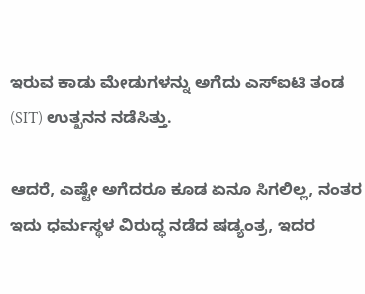ಇರುವ ಕಾಡು ಮೇಡುಗಳನ್ನು ಅಗೆದು ಎಸ್ಐಟಿ ತಂಡ (SIT) ಉತ್ಖನನ ನಡೆಸಿತ್ತು.

ಆದರೆ, ಎಷ್ಟೇ ಅಗೆದರೂ ಕೂಡ ಏನೂ ಸಿಗಲಿಲ್ಲ, ನಂತರ ಇದು ಧರ್ಮಸ್ಥಳ ವಿರುದ್ಧ ನಡೆದ ಷಡ್ಯಂತ್ರ, ಇದರ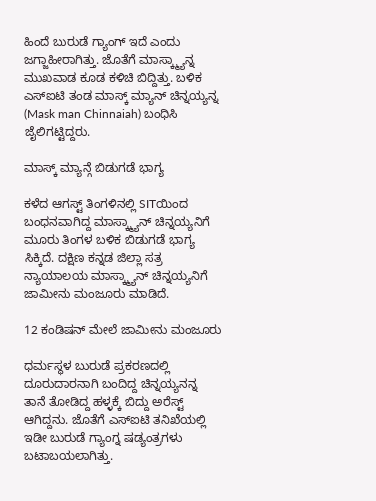ಹಿಂದೆ ಬುರುಡೆ ಗ್ಯಾಂಗ್ ಇದೆ ಎಂದು ಜಗ್ಜಾಹೀರಾಗಿತ್ತು. ಜೊತೆಗೆ ಮಾಸ್ಕ್ಮ್ಯಾನ್ನ ಮುಖವಾಡ ಕೂಡ ಕಳಿಚಿ ಬಿದ್ದಿತ್ತು. ಬಳಿಕ ಎಸ್ಐಟಿ ತಂಡ ಮಾಸ್ಕ್ ಮ್ಯಾನ್ ಚಿನ್ನಯ್ಯನ್ನ (Mask man Chinnaiah) ಬಂಧಿಸಿ ಜೈಲಿಗಟ್ಟಿದ್ದರು.

ಮಾಸ್ಕ್ ಮ್ಯಾನ್ಗೆ ಬಿಡುಗಡೆ ಭಾಗ್ಯ

ಕಳೆದ ಆಗಸ್ಟ್ ತಿಂಗಳಿನಲ್ಲಿ SITಯಿಂದ ಬಂಧನವಾಗಿದ್ದ ಮಾಸ್ಕ್ಮ್ಯಾನ್ ಚಿನ್ನಯ್ಯನಿಗೆ ಮೂರು ತಿಂಗಳ ಬಳಿಕ ಬಿಡುಗಡೆ ಭಾಗ್ಯ ಸಿಕ್ಕಿದೆ. ದಕ್ಷಿಣ ಕನ್ನಡ ಜಿಲ್ಲಾ ಸತ್ರ ನ್ಯಾಯಾಲಯ ಮಾಸ್ಕ್ಮ್ಯಾನ್ ಚಿನ್ನಯ್ಯನಿಗೆ ಜಾಮೀನು ಮಂಜೂರು ಮಾಡಿದೆ.

12 ಕಂಡಿಷನ್‌ ಮೇಲೆ ಜಾಮೀನು ಮಂಜೂರು

ಧರ್ಮಸ್ಥಳ ಬುರುಡೆ ಪ್ರಕರಣದಲ್ಲಿ ದೂರುದಾರನಾಗಿ ಬಂದಿದ್ದ ಚಿನ್ನಯ್ಯನನ್ನ ತಾನೆ ತೋಡಿದ್ದ ಹಳ್ಳಕ್ಕೆ ಬಿದ್ದು ಅರೆಸ್ಟ್ ಆಗಿದ್ದನು. ಜೊತೆಗೆ ಎಸ್ಐಟಿ ತನಿಖೆಯಲ್ಲಿ ಇಡೀ ಬುರುಡೆ ಗ್ಯಾಂಗ್ನ ಷಡ್ಯಂತ್ರಗಳು ಬಟಾಬಯಲಾಗಿತ್ತು.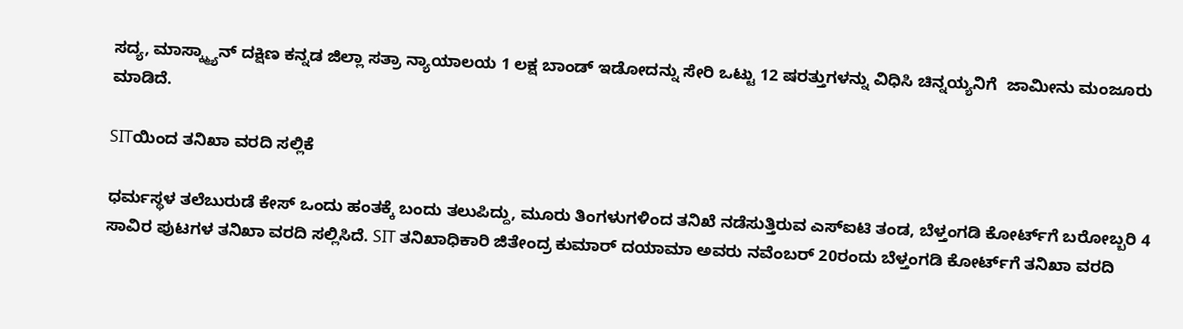ಸದ್ಯ, ಮಾಸ್ಕ್ಮ್ಯಾನ್ ದಕ್ಷಿಣ ಕನ್ನಡ ಜಿಲ್ಲಾ ಸತ್ರಾ ನ್ಯಾಯಾಲಯ 1 ಲಕ್ಷ ಬಾಂಡ್ ಇಡೋದನ್ನು ಸೇರಿ ಒಟ್ಟು 12 ಷರತ್ತುಗಳನ್ನು ವಿಧಿಸಿ ಚಿನ್ನಯ್ಯನಿಗೆ  ಜಾಮೀನು ಮಂಜೂರು ಮಾಡಿದೆ.

SITಯಿಂದ ತನಿಖಾ ವರದಿ ಸಲ್ಲಿಕೆ

ಧರ್ಮಸ್ಥಳ ತಲೆಬುರುಡೆ ಕೇಸ್ ಒಂದು ಹಂತಕ್ಕೆ ಬಂದು ತಲುಪಿದ್ದು, ಮೂರು ತಿಂಗಳುಗಳಿಂದ ತನಿಖೆ ನಡೆಸುತ್ತಿರುವ ಎಸ್ಐಟಿ ತಂಡ, ಬೆಳ್ತಂಗಡಿ ಕೋರ್ಟ್‌ಗೆ ಬರೋಬ್ಬರಿ 4 ಸಾವಿರ ಪುಟಗಳ ತನಿಖಾ ವರದಿ ಸಲ್ಲಿಸಿದೆ. SIT ತನಿಖಾಧಿಕಾರಿ ಜಿತೇಂದ್ರ ಕುಮಾರ್ ದಯಾಮಾ ಅವರು ನವೆಂಬರ್ 20ರಂದು ಬೆಳ್ತಂಗಡಿ ಕೋರ್ಟ್‌ಗೆ ತನಿಖಾ ವರದಿ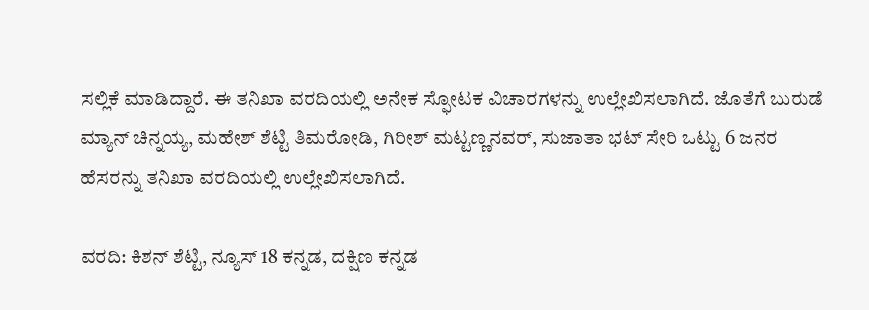ಸಲ್ಲಿಕೆ ಮಾಡಿದ್ದಾರೆ. ಈ ತನಿಖಾ ವರದಿಯಲ್ಲಿ ಅನೇಕ ಸ್ಫೋಟಕ ವಿಚಾರಗಳನ್ನು ಉಲ್ಲೇಖಿಸಲಾಗಿದೆ. ಜೊತೆಗೆ ಬುರುಡೆ ಮ್ಯಾನ್ ಚಿನ್ನಯ್ಯ, ಮಹೇಶ್ ಶೆಟ್ಟಿ ತಿಮರೋಡಿ, ಗಿರೀಶ್ ಮಟ್ಟಣ್ಣನವರ್, ಸುಜಾತಾ ಭಟ್ ಸೇರಿ ಒಟ್ಟು 6 ಜನರ ಹೆಸರನ್ನು ತನಿಖಾ ವರದಿಯಲ್ಲಿ ಉಲ್ಲೇಖಿಸಲಾಗಿದೆ.

ವರದಿ: ಕಿಶನ್ ಶೆಟ್ಟಿ, ನ್ಯೂಸ್ 18 ಕನ್ನಡ, ದಕ್ಷಿಣ ಕನ್ನಡ